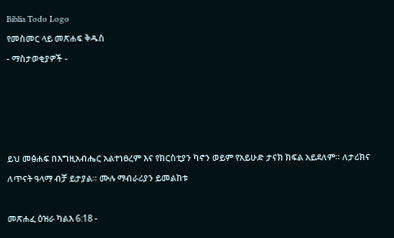Biblia Todo Logo
የመስመር ላይ መጽሐፍ ቅዱስ
- ማስታወቂያዎች -




ይህ መፅሐፍ በእግዚአብሔር አልተነፀረም እና የክርስቲያን ካኖን ወይም የአይሁድ ታናክ ክፍል አይደለም። ለታሪክና ለጥናት ዓላማ ብቻ ይታያል። ሙሉ ማብራሪያን ይመልከቱ

መጽሐፈ ዕዝራ ካልእ 6:18 -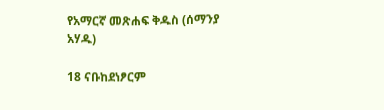የአማርኛ መጽሐፍ ቅዱስ (ሰማንያ አሃዱ)

18 ናቡከደነፆርም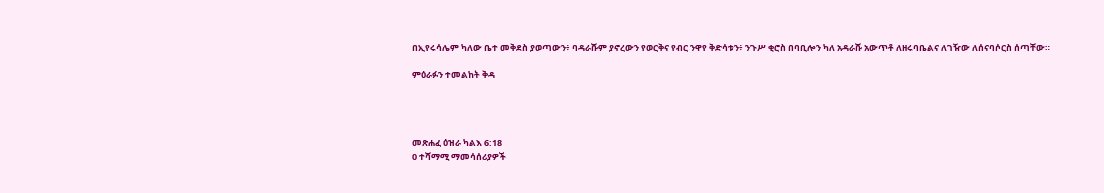በኢየሩሳሌም ካለው ቤተ መቅደስ ያወጣውን፥ ባዳራሹም ያኖረውን የወርቅና የብር ንዋየ ቅድሳቱን፥ ንጉሥ ቂሮስ በባቢሎን ካለ አዳራሹ አውጥቶ ለዘሩባቤልና ለገዥው ለሰናባሶርስ ሰጣቸው።

ምዕራፉን ተመልከት ቅዳ




መጽሐፈ ዕዝራ ካልእ 6:18
0 ተሻማሚ ማመሳሰሪያዎች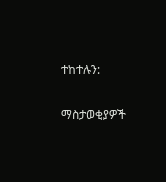ተከተሉን:

ማስታወቂያዎች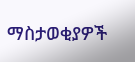ማስታወቂያዎች